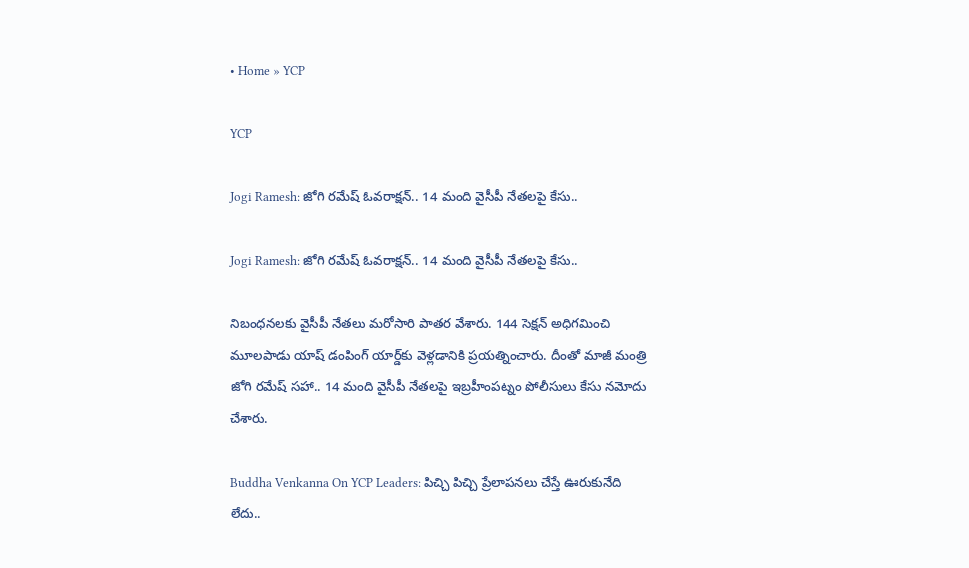• Home » YCP

YCP

Jogi Ramesh: జోగి రమేష్ ఓవరాక్షన్.. 14 మంది వైసీపీ నేతలపై కేసు..

Jogi Ramesh: జోగి రమేష్ ఓవరాక్షన్.. 14 మంది వైసీపీ నేతలపై కేసు..

నిబంధనలకు వైసీపీ నేతలు మరోసారి పాతర వేశారు. 144 సెక్షన్ అధిగమించి మూలపాడు యాష్ డంపింగ్ యార్డ్‌కు వెళ్లడానికి ప్రయత్నించారు. దీంతో మాజీ మంత్రి జోగి రమేష్ సహా.. 14 మంది వైసీపీ నేతలపై ఇబ్రహీంపట్నం పోలీసులు కేసు నమోదు చేశారు.

Buddha Venkanna On YCP Leaders: పిచ్చి పిచ్చి ప్రేలాపనలు చేస్తే ఊరుకునేది లేదు..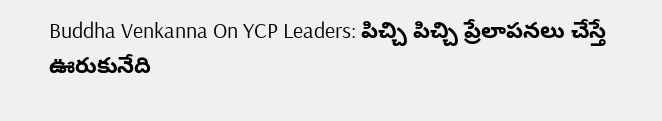Buddha Venkanna On YCP Leaders: పిచ్చి పిచ్చి ప్రేలాపనలు చేస్తే ఊరుకునేది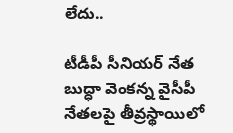లేదు..

టీడీపీ సీనియర్ నేత బుద్ధా వెంకన్న వైసీపీ నేతలపై తీవ్రస్థాయిలో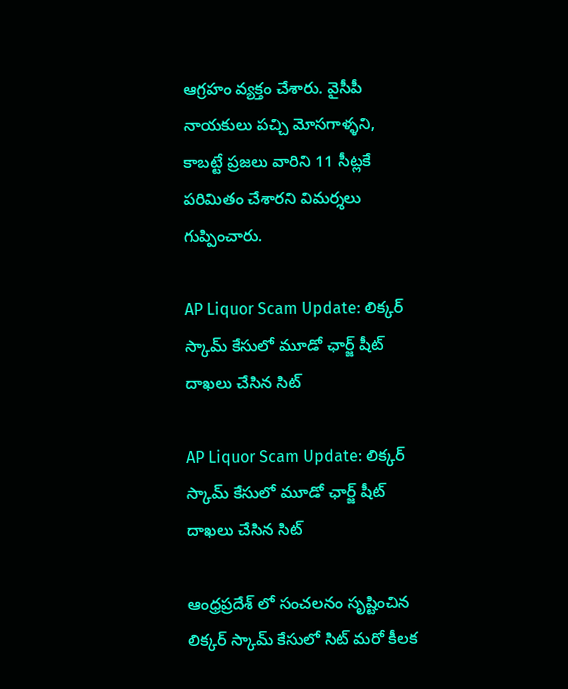ఆగ్రహం వ్యక్తం చేశారు. వైసీపీ నాయకులు పచ్చి మోసగాళ్ళని, కాబట్టే ప్రజలు వారిని 11 సీట్లకే పరిమితం చేశారని విమర్శలు గుప్పించారు.

AP Liquor Scam Update: లిక్కర్ స్కామ్ కేసులో మూడో ఛార్జ్ షీట్ దాఖలు చేసిన సిట్

AP Liquor Scam Update: లిక్కర్ స్కామ్ కేసులో మూడో ఛార్జ్ షీట్ దాఖలు చేసిన సిట్

ఆంధ్రప్రదేశ్ లో సంచలనం సృష్టించిన లిక్కర్ స్కామ్ కేసులో సిట్ మరో కీలక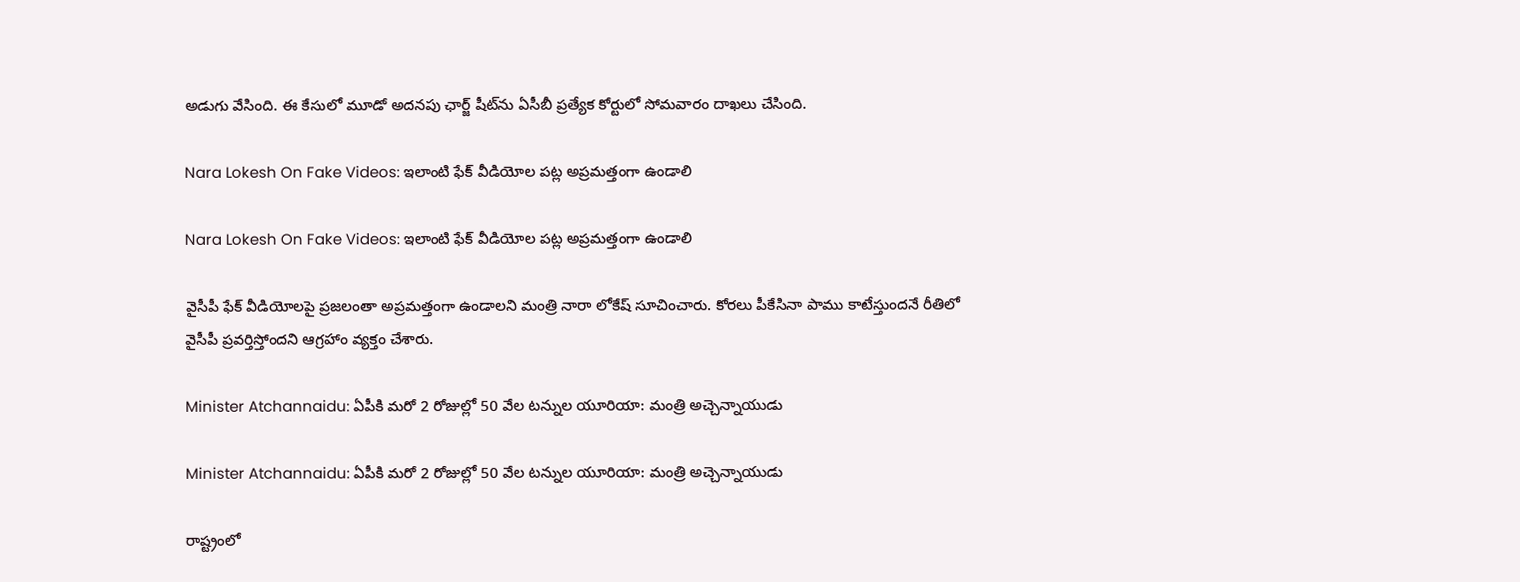అడుగు వేసింది. ఈ కేసులో మూడో అదనపు ఛార్జ్ షీట్‌ను ఏసీబీ ప్రత్యేక కోర్టులో సోమవారం దాఖలు చేసింది.

Nara Lokesh On Fake Videos: ఇలాంటి ఫేక్ వీడియోల పట్ల అప్రమత్తంగా ఉండాలి

Nara Lokesh On Fake Videos: ఇలాంటి ఫేక్ వీడియోల పట్ల అప్రమత్తంగా ఉండాలి

వైసీపీ ఫేక్ వీడియోలపై ప్రజలంతా అప్రమత్తంగా ఉండాలని మంత్రి నారా లోకేష్ సూచించారు. కోరలు పీకేసినా పాము కాటేస్తుందనే రీతిలో వైసీపీ ప్రవర్తిస్తోందని ఆగ్రహాం వ్యక్తం చేశారు.

Minister Atchannaidu: ఏపీకి మరో 2 రోజుల్లో 50 వేల టన్నుల యూరియా: మంత్రి అచ్చెన్నాయుడు

Minister Atchannaidu: ఏపీకి మరో 2 రోజుల్లో 50 వేల టన్నుల యూరియా: మంత్రి అచ్చెన్నాయుడు

రాష్ట్రంలో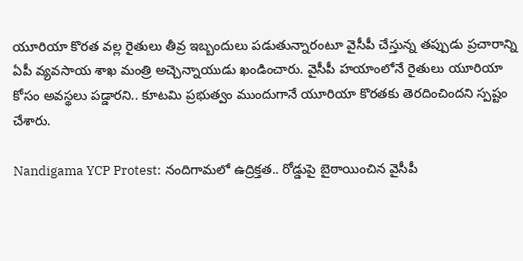యూరియా కొరత వల్ల రైతులు తీవ్ర ఇబ్బందులు పడుతున్నారంటూ వైసీపీ చేస్తున్న తప్పుడు ప్రచారాన్ని ఏపీ వ్యవసాయ శాఖ మంత్రి అచ్చెన్నాయుడు ఖండించారు. వైసీపీ హయాంలోనే రైతులు యూరియా కోసం అవస్థలు పడ్డారని.. కూటమి ప్రభుత్వం ముందుగానే యూరియా కొరతకు తెరదించిందని స్పష్టం చేశారు.

Nandigama YCP Protest: నందిగామలో ఉద్రిక్తత.. రోడ్డుపై బైఠాయించిన వైసీపీ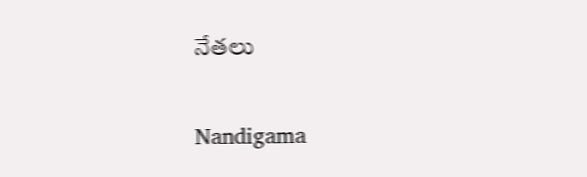నేతలు

Nandigama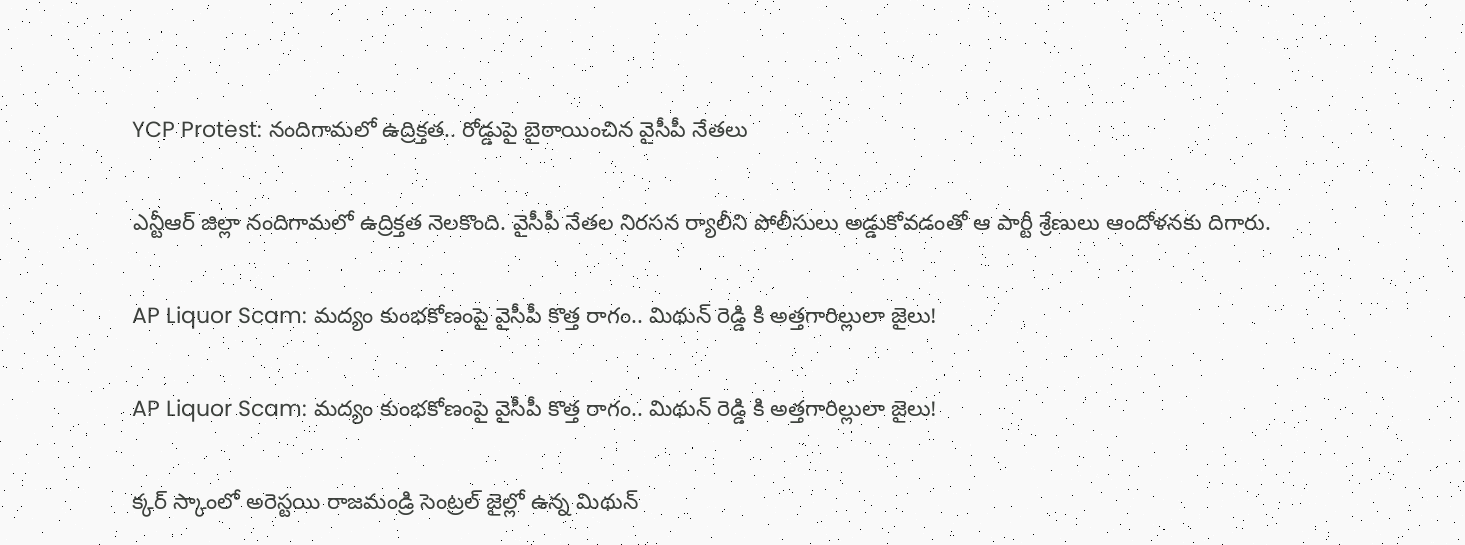YCP Protest: నందిగామలో ఉద్రిక్తత.. రోడ్డుపై బైఠాయించిన వైసీపీ నేతలు

ఎన్టీఆర్ జిల్లా నందిగామలో ఉద్రిక్తత నెలకొంది. వైసీపీ నేతల నిరసన ర్యాలీని పోలీసులు అడ్డుకోవడంతో ఆ పార్టీ శ్రేణులు ఆందోళనకు దిగారు.

AP Liquor Scam: మద్యం కుంభకోణంపై వైసీపీ కొత్త రాగం.. మిథున్ రెడ్డి కి అత్తగారిల్లులా జైలు!

AP Liquor Scam: మద్యం కుంభకోణంపై వైసీపీ కొత్త రాగం.. మిథున్ రెడ్డి కి అత్తగారిల్లులా జైలు!

క్కర్ స్కాంలో అరెస్టయి రాజమండ్రి సెంట్రల్ జైల్లో ఉన్న మిథున్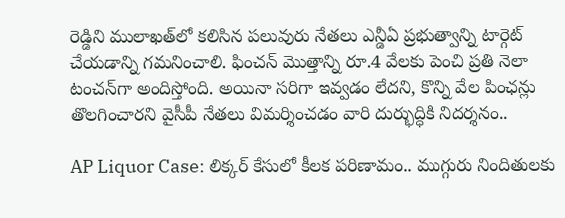రెడ్డిని ములాఖత్‌లో కలిసిన పలువురు నేతలు ఎన్డీఏ ప్రభుత్వాన్ని టార్గెట్ చేయడాన్ని గమనించాలి. ఫించన్ మొత్తాన్ని రూ.4 వేలకు పెంచి ప్రతి నెలా టంచన్‌గా అందిస్తోంది. అయినా సరిగా ఇవ్వడం లేదని, కొన్ని వేల పింఛన్లు తొలగించారని వైసీపీ నేతలు విమర్శించడం వారి దుర్భుద్ధికి నిదర్శనం..

AP Liquor Case: లిక్కర్ కేసులో కీలక పరిణామం.. ముగ్గురు నిందితులకు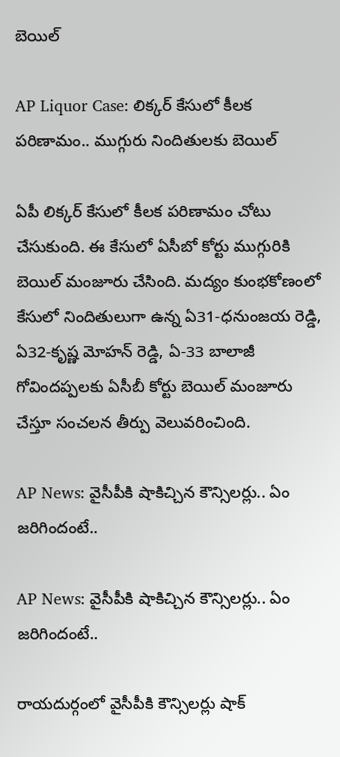బెయిల్

AP Liquor Case: లిక్కర్ కేసులో కీలక పరిణామం.. ముగ్గురు నిందితులకు బెయిల్

ఏపీ లిక్కర్ కేసులో కీలక పరిణామం చోటు చేసుకుంది. ఈ కేసులో ఏసీబో కోర్టు ముగ్గురికి బెయిల్ మంజూరు చేసింది. మద్యం కుంభకోణంలో కేసులో నిందితులుగా ఉన్న ఏ31-ధనుంజయ రెడ్డి, ఏ32-కృష్ణ మోహన్ రెడ్డి, ఏ-33 బాలాజీ గోవిందప్పలకు ఏసీబీ కోర్టు బెయిల్ మంజూరు చేస్తూ సంచలన తీర్పు వెలువరించింది.

AP News: వైసీపీకి షాకిచ్చిన కౌన్సిలర్లు.. ఏం జరిగిందంటే..

AP News: వైసీపీకి షాకిచ్చిన కౌన్సిలర్లు.. ఏం జరిగిందంటే..

రాయదుర్గంలో వైసీపీకి కౌన్సిలర్లు షాక్‌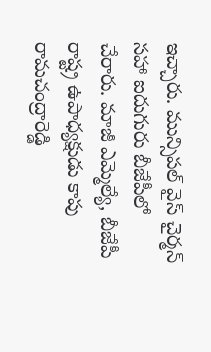ఇచ్చారు. మున్సిపల్‌ వైస్‌ చైర్మన్‌ సహా ఐదుగురు బీజేపీలో చేరారు. మాజీ ఎమ్మెల్యే, బీజేపీ రాష్ట్ర ఉపాధ్యక్షుడు కాపు రామచంద్రారెడ్డి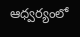ఆధ్వర్యంలో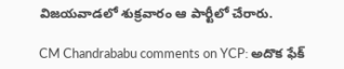విజయవాడలో శుక్రవారం ఆ పార్టీలో చేరారు.

CM Chandrababu comments on YCP: అదొక ఫేక్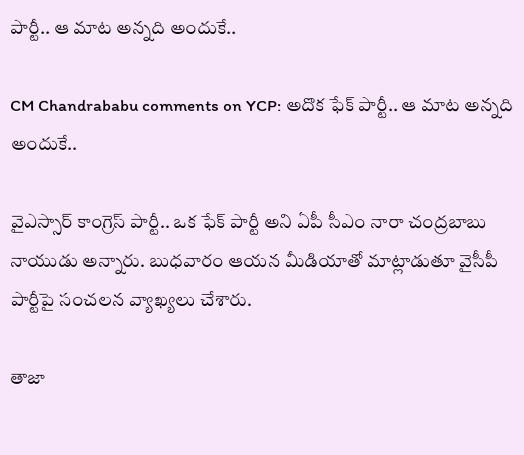పార్టీ.. ఆ మాట అన్నది అందుకే..

CM Chandrababu comments on YCP: అదొక ఫేక్ పార్టీ.. ఆ మాట అన్నది అందుకే..

వైఎస్సార్ కాంగ్రెస్ పార్టీ.. ఒక ఫేక్ పార్టీ అని ఏపీ సీఎం నారా చంద్రబాబు నాయుడు అన్నారు. బుధవారం ఆయన మీడియాతో మాట్లాడుతూ వైసీపీ పార్టీపై సంచలన వ్యాఖ్యలు చేశారు.

తాజా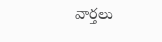వార్తలు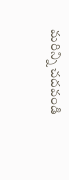మరిన్ని చదవండి